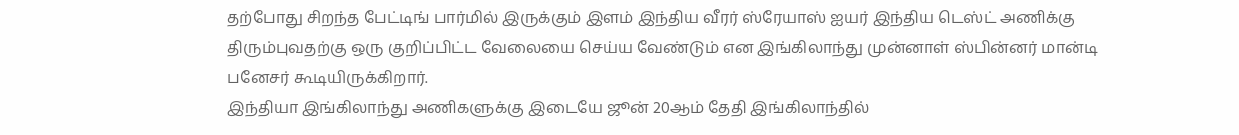தற்போது சிறந்த பேட்டிங் பார்மில் இருக்கும் இளம் இந்திய வீரர் ஸ்ரேயாஸ் ஐயர் இந்திய டெஸ்ட் அணிக்கு திரும்புவதற்கு ஒரு குறிப்பிட்ட வேலையை செய்ய வேண்டும் என இங்கிலாந்து முன்னாள் ஸ்பின்னர் மான்டி பனேசர் கூடியிருக்கிறார்.
இந்தியா இங்கிலாந்து அணிகளுக்கு இடையே ஜூன் 20ஆம் தேதி இங்கிலாந்தில்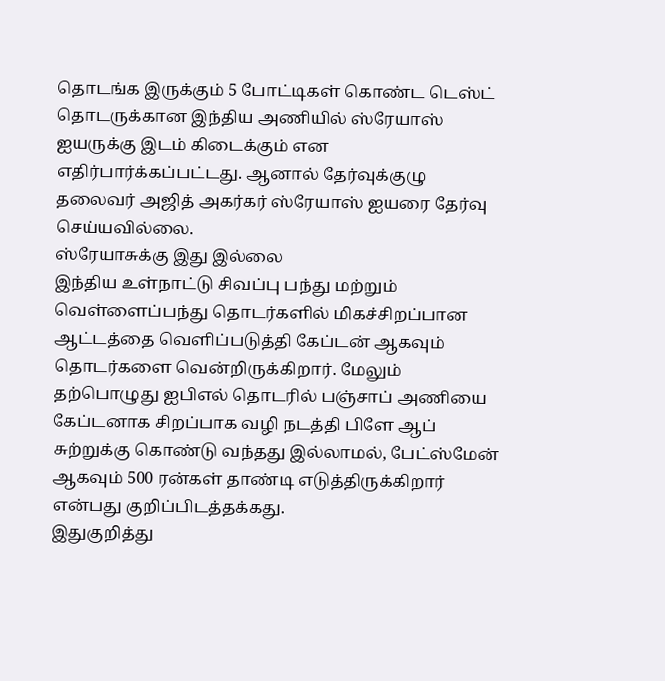தொடங்க இருக்கும் 5 போட்டிகள் கொண்ட டெஸ்ட் தொடருக்கான இந்திய அணியில் ஸ்ரேயாஸ் ஐயருக்கு இடம் கிடைக்கும் என எதிர்பார்க்கப்பட்டது. ஆனால் தேர்வுக்குழு தலைவர் அஜித் அகர்கர் ஸ்ரேயாஸ் ஐயரை தேர்வு செய்யவில்லை.
ஸ்ரேயாசுக்கு இது இல்லை
இந்திய உள்நாட்டு சிவப்பு பந்து மற்றும் வெள்ளைப்பந்து தொடர்களில் மிகச்சிறப்பான ஆட்டத்தை வெளிப்படுத்தி கேப்டன் ஆகவும் தொடர்களை வென்றிருக்கிறார். மேலும் தற்பொழுது ஐபிஎல் தொடரில் பஞ்சாப் அணியை கேப்டனாக சிறப்பாக வழி நடத்தி பிளே ஆப் சுற்றுக்கு கொண்டு வந்தது இல்லாமல், பேட்ஸ்மேன் ஆகவும் 500 ரன்கள் தாண்டி எடுத்திருக்கிறார் என்பது குறிப்பிடத்தக்கது.
இதுகுறித்து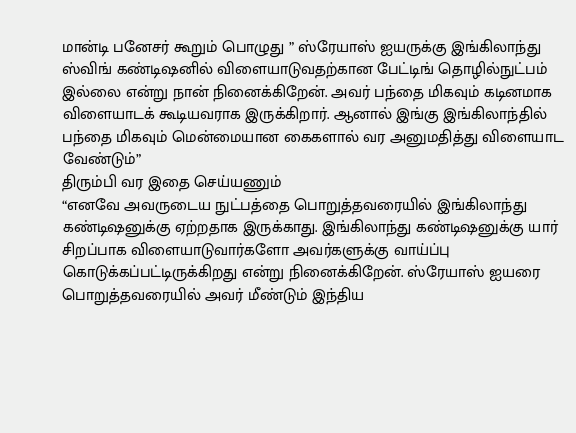மான்டி பனேசர் கூறும் பொழுது ” ஸ்ரேயாஸ் ஐயருக்கு இங்கிலாந்து ஸ்விங் கண்டிஷனில் விளையாடுவதற்கான பேட்டிங் தொழில்நுட்பம் இல்லை என்று நான் நினைக்கிறேன். அவர் பந்தை மிகவும் கடினமாக விளையாடக் கூடியவராக இருக்கிறார். ஆனால் இங்கு இங்கிலாந்தில் பந்தை மிகவும் மென்மையான கைகளால் வர அனுமதித்து விளையாட வேண்டும்”
திரும்பி வர இதை செய்யணும்
“எனவே அவருடைய நுட்பத்தை பொறுத்தவரையில் இங்கிலாந்து கண்டிஷனுக்கு ஏற்றதாக இருக்காது. இங்கிலாந்து கண்டிஷனுக்கு யார் சிறப்பாக விளையாடுவார்களோ அவர்களுக்கு வாய்ப்பு கொடுக்கப்பட்டிருக்கிறது என்று நினைக்கிறேன். ஸ்ரேயாஸ் ஐயரை பொறுத்தவரையில் அவர் மீண்டும் இந்திய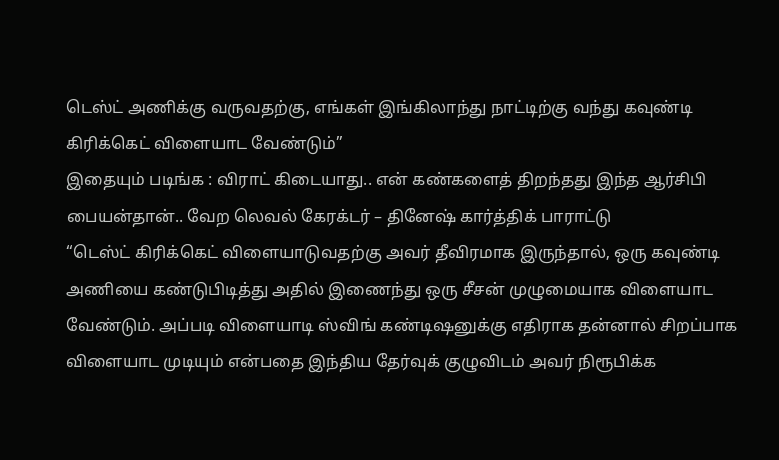டெஸ்ட் அணிக்கு வருவதற்கு, எங்கள் இங்கிலாந்து நாட்டிற்கு வந்து கவுண்டி கிரிக்கெட் விளையாட வேண்டும்”
இதையும் படிங்க : விராட் கிடையாது.. என் கண்களைத் திறந்தது இந்த ஆர்சிபி பையன்தான்.. வேற லெவல் கேரக்டர் – தினேஷ் கார்த்திக் பாராட்டு
“டெஸ்ட் கிரிக்கெட் விளையாடுவதற்கு அவர் தீவிரமாக இருந்தால், ஒரு கவுண்டி அணியை கண்டுபிடித்து அதில் இணைந்து ஒரு சீசன் முழுமையாக விளையாட வேண்டும். அப்படி விளையாடி ஸ்விங் கண்டிஷனுக்கு எதிராக தன்னால் சிறப்பாக விளையாட முடியும் என்பதை இந்திய தேர்வுக் குழுவிடம் அவர் நிரூபிக்க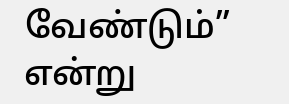வேண்டும்” என்று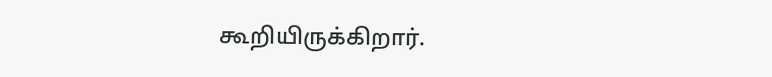கூறியிருக்கிறார்.